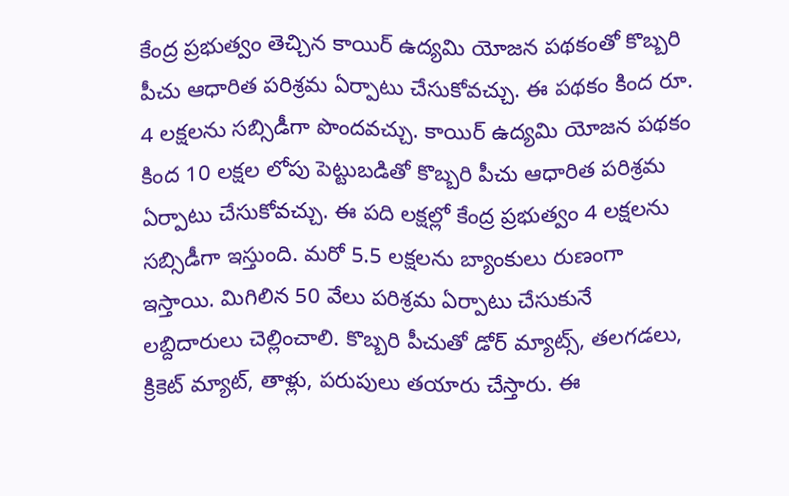కేంద్ర ప్రభుత్వం తెచ్చిన కాయిర్ ఉద్యమి యోజన పథకంతో కొబ్బరి పీచు ఆధారిత పరిశ్రమ ఏర్పాటు చేసుకోవచ్చు. ఈ పథకం కింద రూ. 4 లక్షలను సబ్సిడీగా పొందవచ్చు. కాయిర్ ఉద్యమి యోజన పథకం కింద 10 లక్షల లోపు పెట్టుబడితో కొబ్బరి పీచు ఆధారిత పరిశ్రమ ఏర్పాటు చేసుకోవచ్చు. ఈ పది లక్షల్లో కేంద్ర ప్రభుత్వం 4 లక్షలను సబ్సిడీగా ఇస్తుంది. మరో 5.5 లక్షలను బ్యాంకులు రుణంగా ఇస్తాయి. మిగిలిన 50 వేలు పరిశ్రమ ఏర్పాటు చేసుకునే లబ్దిదారులు చెల్లించాలి. కొబ్బరి పీచుతో డోర్ మ్యాట్స్, తలగడలు, క్రికెట్ మ్యాట్, తాళ్లు, పరుపులు తయారు చేస్తారు. ఈ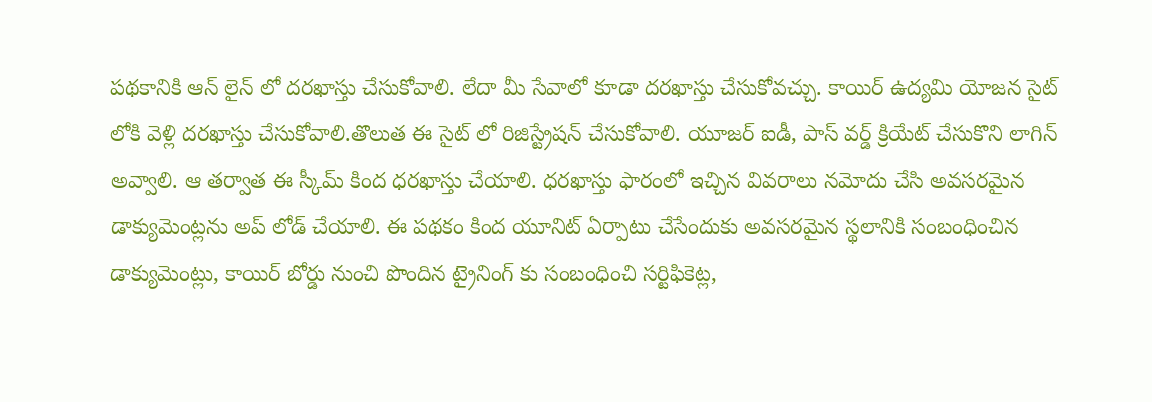పథకానికి ఆన్ లైన్ లో దరఖాస్తు చేసుకోవాలి. లేదా మీ సేవాలో కూడా దరఖాస్తు చేసుకోవచ్చు. కాయిర్ ఉద్యమి యోజన సైట్ లోకి వెళ్లి దరఖాస్తు చేసుకోవాలి.తొలుత ఈ సైట్ లో రిజిస్ట్రేషన్ చేసుకోవాలి. యూజర్ ఐడీ, పాస్ వర్డ్ క్రియేట్ చేసుకొని లాగిన్ అవ్వాలి. ఆ తర్వాత ఈ స్కీమ్ కింద ధరఖాస్తు చేయాలి. ధరఖాస్తు ఫారంలో ఇచ్చిన వివరాలు నమోదు చేసి అవసరమైన డాక్యుమెంట్లను అప్ లోడ్ చేయాలి. ఈ పథకం కింద యూనిట్ ఏర్పాటు చేసేందుకు అవసరమైన స్థలానికి సంబంధించిన డాక్యుమెంట్లు, కాయిర్ బోర్డు నుంచి పొందిన ట్రైనింగ్ కు సంబంధించి సర్టిఫికెట్ల,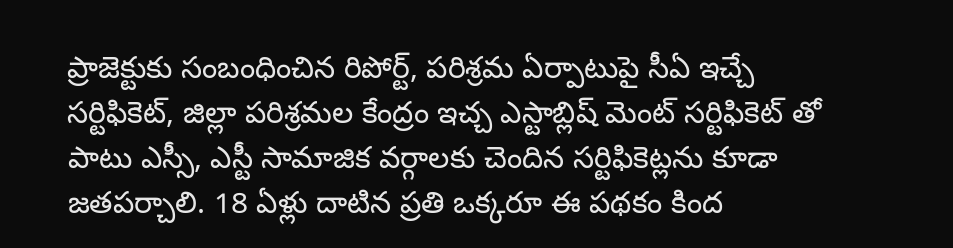ప్రాజెక్టుకు సంబంధించిన రిపోర్ట్, పరిశ్రమ ఏర్పాటుపై సీఏ ఇచ్చే సర్టిఫికెట్, జిల్లా పరిశ్రమల కేంద్రం ఇచ్చ ఎస్టాబ్లిష్ మెంట్ సర్టిఫికెట్ తో పాటు ఎస్సీ, ఎస్టీ సామాజిక వర్గాలకు చెందిన సర్టిఫికెట్లను కూడా జతపర్చాలి. 18 ఏళ్లు దాటిన ప్రతి ఒక్కరూ ఈ పథకం కింద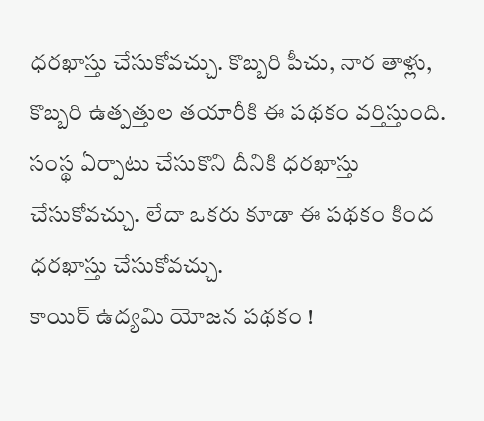ధరఖాస్తు చేసుకోవచ్చు. కొబ్బరి పీచు, నార తాళ్లు, కొబ్బరి ఉత్పత్తుల తయారీకి ఈ పథకం వర్తిస్తుంది. సంస్థ ఏర్పాటు చేసుకొని దీనికి ధరఖాస్తు చేసుకోవచ్చు. లేదా ఒకరు కూడా ఈ పథకం కింద ధరఖాస్తు చేసుకోవచ్చు.
కాయిర్ ఉద్యమి యోజన పథకం !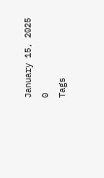January 15, 2025
0
Tags